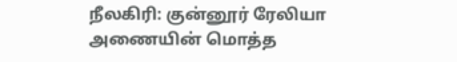நீலகிரி: குன்னூர் ரேலியா அணையின் மொத்த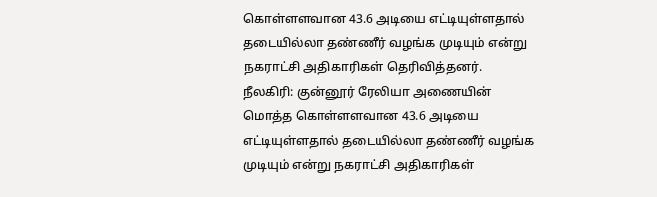கொள்ளளவான 43.6 அடியை எட்டியுள்ளதால் தடையில்லா தண்ணீர் வழங்க முடியும் என்று நகராட்சி அதிகாரிகள் தெரிவித்தனர்.
நீலகிரி: குன்னூர் ரேலியா அணையின் மொத்த கொள்ளளவான 43.6 அடியை எட்டியுள்ளதால் தடையில்லா தண்ணீர் வழங்க முடியும் என்று நகராட்சி அதிகாரிகள்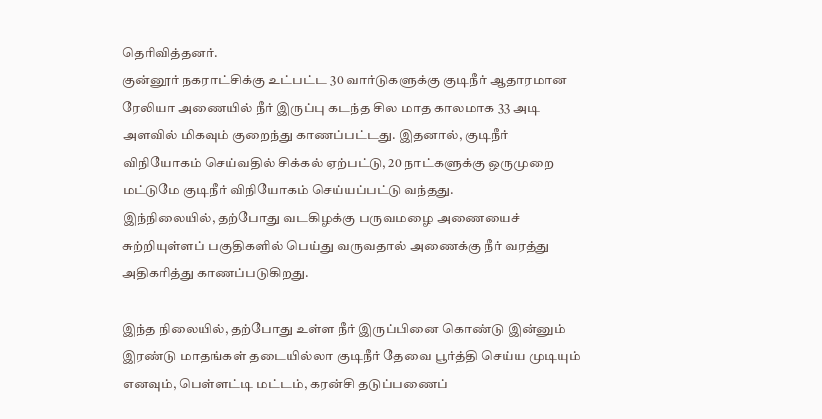தெரிவித்தனர்.
குன்னூர் நகராட்சிக்கு உட்பட்ட 30 வார்டுகளுக்கு குடிநீர் ஆதாரமான ரேலியா அணையில் நீர் இருப்பு கடந்த சில மாத காலமாக 33 அடி அளவில் மிகவும் குறைந்து காணப்பட்டது. இதனால், குடிநீர் விநியோகம் செய்வதில் சிக்கல் ஏற்பட்டு, 20 நாட்களுக்கு ஒருமுறை மட்டுமே குடிநீர் விநியோகம் செய்யப்பட்டு வந்தது.
இந்நிலையில், தற்போது வடகிழக்கு பருவமழை அணையைச் சுற்றியுள்ளப் பகுதிகளில் பெய்து வருவதால் அணைக்கு நீர் வரத்து அதிகரித்து காணப்படுகிறது.

இந்த நிலையில், தற்போது உள்ள நீர் இருப்பினை கொண்டு இன்னும் இரண்டு மாதங்கள் தடையில்லா குடிநீர் தேவை பூர்த்தி செய்ய முடியும் எனவும், பெள்ளட்டி மட்டம், கரன்சி தடுப்பணைப்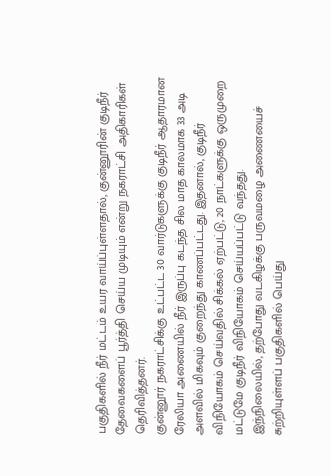பகுதிகளில் நீர் மட்டம் உயர வாய்ப்புள்ளதால், குன்னூரின் குடிநீர் தேவைகளைப் பூர்த்தி செய்ய முடியும் என்று நகராட்சி அதிகாரிகள் தெரிவித்தனர்.
குன்னூர் நகராட்சிக்கு உட்பட்ட 30 வார்டுகளுக்கு குடிநீர் ஆதாரமான ரேலியா அணையில் நீர் இருப்பு கடந்த சில மாத காலமாக 33 அடி அளவில் மிகவும் குறைந்து காணப்பட்டது. இதனால், குடிநீர் விநியோகம் செய்வதில் சிக்கல் ஏற்பட்டு, 20 நாட்களுக்கு ஒருமுறை மட்டுமே குடிநீர் விநியோகம் செய்யப்பட்டு வந்தது.
இந்நிலையில், தற்போது வடகிழக்கு பருவமழை அணையைச் சுற்றியுள்ளப் பகுதிகளில் பெய்து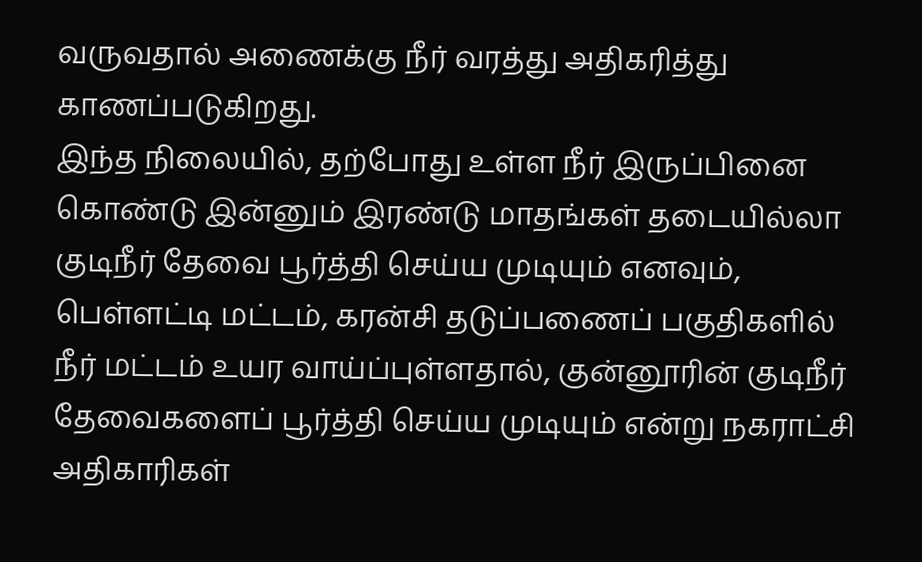வருவதால் அணைக்கு நீர் வரத்து அதிகரித்து காணப்படுகிறது.
இந்த நிலையில், தற்போது உள்ள நீர் இருப்பினை கொண்டு இன்னும் இரண்டு மாதங்கள் தடையில்லா குடிநீர் தேவை பூர்த்தி செய்ய முடியும் எனவும், பெள்ளட்டி மட்டம், கரன்சி தடுப்பணைப் பகுதிகளில் நீர் மட்டம் உயர வாய்ப்புள்ளதால், குன்னூரின் குடிநீர் தேவைகளைப் பூர்த்தி செய்ய முடியும் என்று நகராட்சி அதிகாரிகள்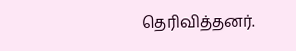தெரிவித்தனர்.